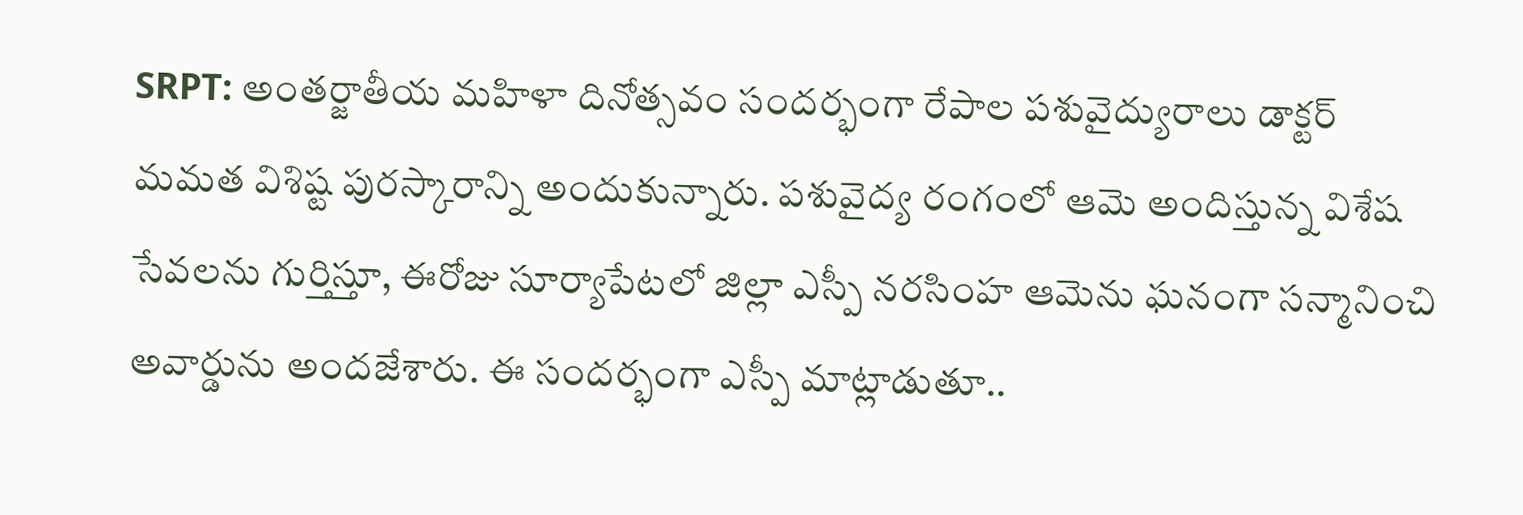SRPT: అంతర్జాతీయ మహిళా దినోత్సవం సందర్భంగా రేపాల పశువైద్యురాలు డాక్టర్ మమత విశిష్ట పురస్కారాన్ని అందుకున్నారు. పశువైద్య రంగంలో ఆమె అందిస్తున్న విశేష సేవలను గుర్తిస్తూ, ఈరోజు సూర్యాపేటలో జిల్లా ఎస్పీ నరసింహ ఆమెను ఘనంగా సన్మానించి అవార్డును అందజేశారు. ఈ సందర్భంగా ఎస్పీ మాట్లాడుతూ..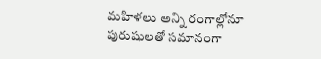మహిళలు అన్ని రంగాల్లోనూ పురుషులతో సమానంగా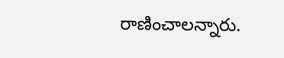రాణించాలన్నారు.